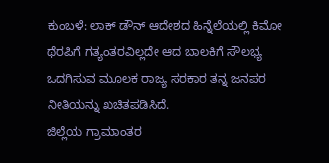ಕುಂಬಳೆ: ಲಾಕ್ ಡೌನ್ ಆದೇಶದ ಹಿನ್ನೆಲೆಯಲ್ಲಿ ಕಿಮೋ ಥೆರಪಿಗೆ ಗತ್ಯಂತರವಿಲ್ಲದೇ ಆದ ಬಾಲಕಿಗೆ ಸೌಲಭ್ಯ ಒದಗಿಸುವ ಮೂಲಕ ರಾಜ್ಯ ಸರಕಾರ ತನ್ನ ಜನಪರ ನೀತಿಯನ್ನು ಖಚಿತಪಡಿಸಿದೆ.
ಜಿಲ್ಲೆಯ ಗ್ರಾಮಾಂತರ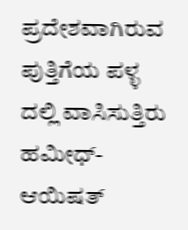ಪ್ರದೇಶವಾಗಿರುವ ಪುತ್ತಿಗೆಯ ಪಳ್ಳ ದಲ್ಲಿ ವಾಸಿಸುತ್ತಿರು ಹಮೀಧ್-ಆಯಿಷತ್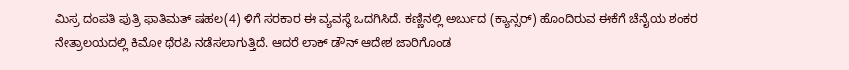ಮಿಸ್ರ ದಂಪತಿ ಪುತ್ರಿ ಫಾತಿಮತ್ ಷಹಲ(4) ಳಿಗೆ ಸರಕಾರ ಈ ವ್ಯವಸ್ಥೆ ಒದಗಿಸಿದೆ. ಕಣ್ಣಿನಲ್ಲಿ ಅರ್ಬುದ (ಕ್ಯಾನ್ಸರ್) ಹೊಂದಿರುವ ಈಕೆಗೆ ಚೆನೈಯ ಶಂಕರ ನೇತ್ರಾಲಯದಲ್ಲಿ ಕಿಮೋ ಥೆರಪಿ ನಡೆಸಲಾಗುತ್ತಿದೆ. ಆದರೆ ಲಾಕ್ ಡೌನ್ ಆದೇಶ ಜಾರಿಗೊಂಡ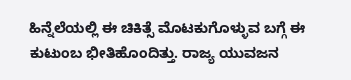ಹಿನ್ನೆಲೆಯಲ್ಲಿ ಈ ಚಿಕಿತ್ಸೆ ಮೊಟಕುಗೊಳ್ಳುವ ಬಗ್ಗೆ ಈ ಕುಟುಂಬ ಭೀತಿಹೊಂದಿತ್ತು. ರಾಜ್ಯ ಯುವಜನ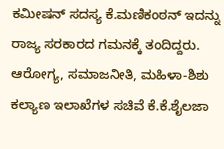ಕಮೀಷನ್ ಸದಸ್ಯ ಕೆ.ಮಣಿಕಂಠನ್ ಇದನ್ನು ರಾಜ್ಯ ಸರಕಾರದ ಗಮನಕ್ಕೆ ತಂದಿದ್ದರು. ಆರೋಗ್ಯ, ಸಮಾಜನೀತಿ, ಮಹಿಳಾ-ಶಿಶು ಕಲ್ಯಾಣ ಇಲಾಖೆಗಳ ಸಚಿವೆ ಕೆ.ಕೆ.ಶೈಲಜಾ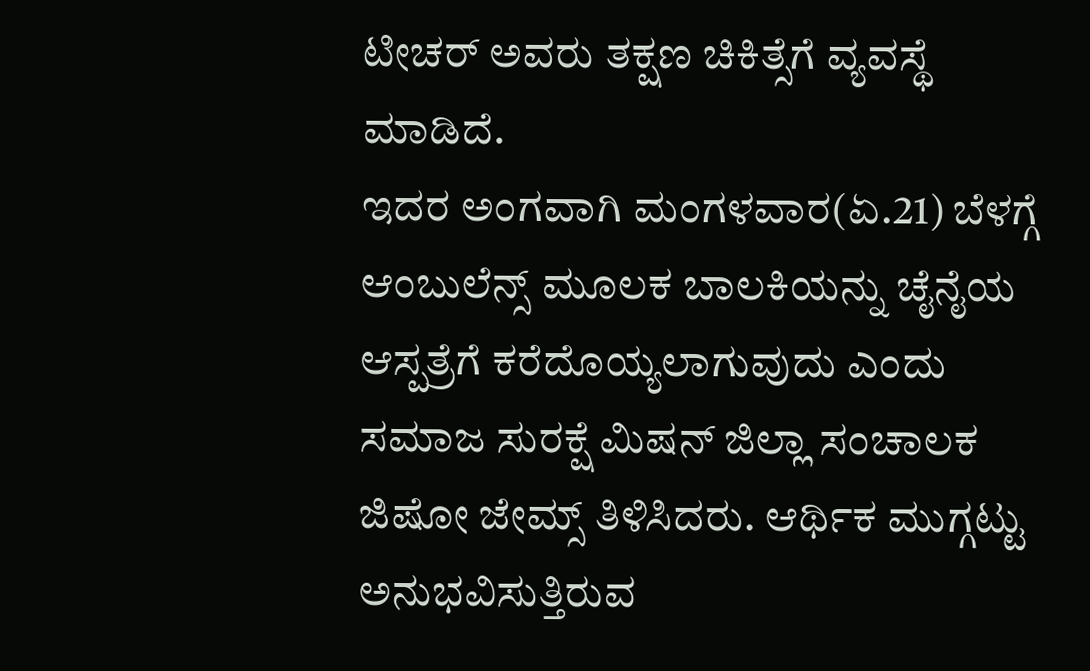ಟೀಚರ್ ಅವರು ತಕ್ಷಣ ಚಿಕಿತ್ಸೆಗೆ ವ್ಯವಸ್ಥೆ ಮಾಡಿದೆ.
ಇದರ ಅಂಗವಾಗಿ ಮಂಗಳವಾರ(ಏ.21) ಬೆಳಗ್ಗೆ ಆಂಬುಲೆನ್ಸ್ ಮೂಲಕ ಬಾಲಕಿಯನ್ನು ಚೈನೈಯ ಆಸ್ಪತ್ರೆಗೆ ಕರೆದೊಯ್ಯಲಾಗುವುದು ಎಂದು ಸಮಾಜ ಸುರಕ್ಷೆ ಮಿಷನ್ ಜಿಲ್ಲಾ ಸಂಚಾಲಕ ಜಿಷೋ ಜೇಮ್ಸ್ ತಿಳಿಸಿದರು. ಆರ್ಥಿಕ ಮುಗ್ಗಟ್ಟು ಅನುಭವಿಸುತ್ತಿರುವ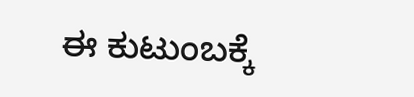ಈ ಕುಟುಂಬಕ್ಕೆ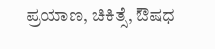ಪ್ರಯಾಣ, ಚಿಕಿತ್ಸೆ, ಔಷಧ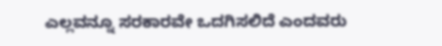ಎಲ್ಲವನ್ನೂ ಸರಕಾರವೇ ಒದಗಿಸಲಿದೆ ಎಂದವರು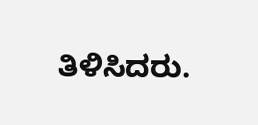ತಿಳಿಸಿದರು.